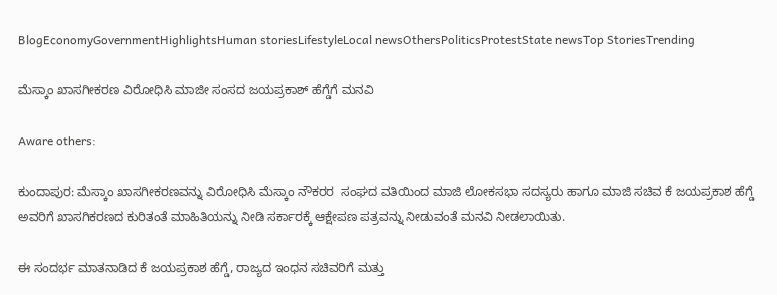BlogEconomyGovernmentHighlightsHuman storiesLifestyleLocal newsOthersPoliticsProtestState newsTop StoriesTrending

ಮೆಸ್ಕಾಂ ಖಾಸಗೀಕರಣ ವಿರೋಧಿಸಿ ಮಾಜೀ ಸಂಸದ ಜಯಪ್ರಕಾಶ್ ಹೆಗ್ಡೆಗೆ ಮನವಿ

Aware others:

ಕುಂದಾಪುರ: ಮೆಸ್ಕಾಂ ಖಾಸಗೀಕರಣವನ್ನು ವಿರೋಧಿಸಿ ಮೆಸ್ಕಾಂ ನೌಕರರ  ಸಂಘದ ವತಿಯಿಂದ ಮಾಜಿ ಲೋಕಸಭಾ ಸದಸ್ಯರು ಹಾಗೂ ಮಾಜಿ ಸಚಿವ ಕೆ ಜಯಪ್ರಕಾಶ ಹೆಗ್ಡೆ ಅವರಿಗೆ ಖಾಸಗಿಕರಣದ ಕುರಿತಂತೆ ಮಾಹಿತಿಯನ್ನು ನೀಡಿ ಸರ್ಕಾರಕ್ಕೆ ಆಕ್ಷೇಪಣ ಪತ್ರವನ್ನು ನೀಡುವಂತೆ ಮನವಿ ನೀಡಲಾಯಿತು.

ಈ ಸಂದರ್ಭ ಮಾತನಾಡಿದ ಕೆ ಜಯಪ್ರಕಾಶ ಹೆಗ್ಡೆ, ರಾಜ್ಯದ ಇಂಧನ ಸಚಿವರಿಗೆ ಮತ್ತು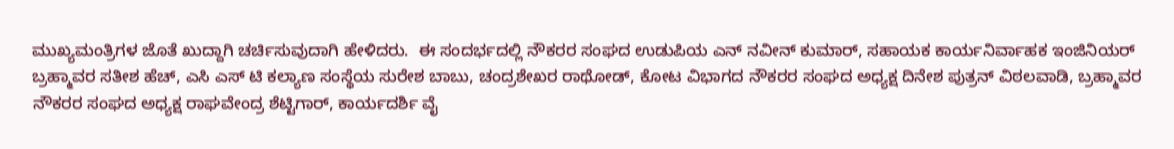ಮುಖ್ಯಮಂತ್ರಿಗಳ ಜೊತೆ ಖುದ್ದಾಗಿ ಚರ್ಚಿಸುವುದಾಗಿ ಹೇಳಿದರು.  ಈ ಸಂದರ್ಭದಲ್ಲಿ ನೌಕರರ ಸಂಘದ ಉಡುಪಿಯ ಎನ್ ನವೀನ್ ಕುಮಾರ್, ಸಹಾಯಕ ಕಾರ್ಯನಿರ್ವಾಹಕ ಇಂಜಿನಿಯರ್ ಬ್ರಹ್ಮಾವರ ಸತೀಶ ಹೆಚ್, ಎಸಿ ಎಸ್ ಟಿ ಕಲ್ಯಾಣ ಸಂಸ್ಥೆಯ ಸುರೇಶ ಬಾಬು, ಚಂದ್ರಶೇಖರ ರಾಥೋಡ್, ಕೋಟ ವಿಭಾಗದ ನೌಕರರ ಸಂಘದ ಅಧ್ಯಕ್ಷ ದಿನೇಶ ಪುತ್ರನ್ ವಿಠಲವಾಡಿ, ಬ್ರಹ್ಮಾವರ ನೌಕರರ ಸಂಘದ ಅಧ್ಯಕ್ಷ ರಾಘವೇಂದ್ರ ಶೆಟ್ಟಿಗಾರ್, ಕಾರ್ಯದರ್ಶಿ ವೈ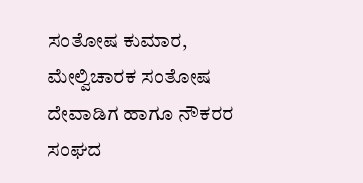ಸಂತೋಷ ಕುಮಾರ, ಮೇಲ್ವಿಚಾರಕ ಸಂತೋಷ ದೇವಾಡಿಗ ಹಾಗೂ ನೌಕರರ ಸಂಘದ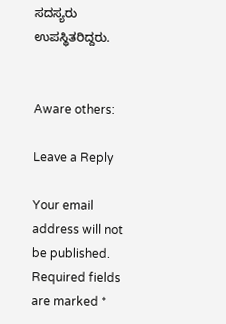ಸದಸ್ಯರು ಉಪಸ್ಥಿತರಿದ್ದರು.


Aware others:

Leave a Reply

Your email address will not be published. Required fields are marked *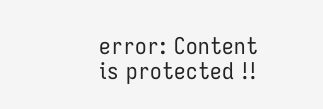error: Content is protected !!